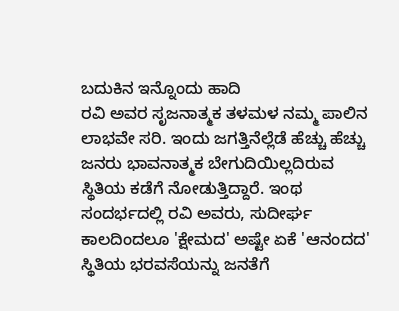ಬದುಕಿನ ಇನ್ನೊಂದು ಹಾದಿ
ರವಿ ಅವರ ಸೃಜನಾತ್ಮಕ ತಳಮಳ ನಮ್ಮ ಪಾಲಿನ ಲಾಭವೇ ಸರಿ. ಇಂದು ಜಗತ್ತಿನೆಲ್ಲೆಡೆ ಹೆಚ್ಚು ಹೆಚ್ಚು ಜನರು ಭಾವನಾತ್ಮಕ ಬೇಗುದಿಯಿಲ್ಲದಿರುವ ಸ್ಥಿತಿಯ ಕಡೆಗೆ ನೋಡುತ್ತಿದ್ದಾರೆ. ಇಂಥ ಸಂದರ್ಭದಲ್ಲಿ ರವಿ ಅವರು, ಸುದೀರ್ಘ ಕಾಲದಿಂದಲೂ 'ಕ್ಷೇಮದ' ಅಷ್ಟೇ ಏಕೆ 'ಆನಂದದ' ಸ್ಥಿತಿಯ ಭರವಸೆಯನ್ನು ಜನತೆಗೆ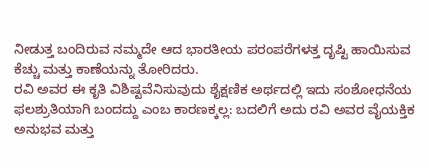ನೀಡುತ್ತ ಬಂದಿರುವ ನಮ್ಮದೇ ಆದ ಭಾರತೀಯ ಪರಂಪರೆಗಳತ್ತ ದೃಷ್ಟಿ ಹಾಯಿಸುವ ಕೆಚ್ಚು ಮತ್ತು ಕಾಣೆಯನ್ನು ತೋರಿದರು.
ರವಿ ಅವರ ಈ ಕೃತಿ ವಿಶಿಷ್ಟವೆನಿಸುವುದು ಶೈಕ್ಷಣಿಕ ಅರ್ಥದಲ್ಲಿ ಇದು ಸಂಶೋಧನೆಯ ಫಲಶ್ರುತಿಯಾಗಿ ಬಂದದ್ದು ಎಂಬ ಕಾರಣಕ್ಕಲ್ಲ: ಬದಲಿಗೆ ಅದು ರವಿ ಅವರ ವೈಯಕ್ತಿಕ ಅನುಭವ ಮತ್ತು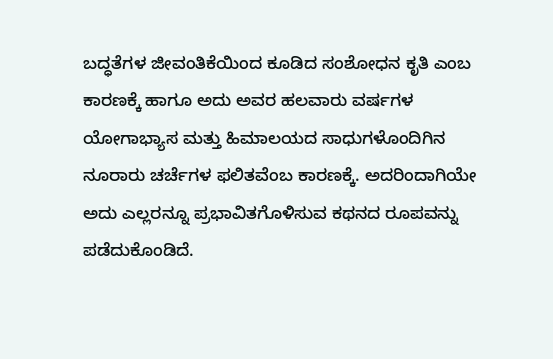ಬದ್ಧತೆಗಳ ಜೀವಂತಿಕೆಯಿಂದ ಕೂಡಿದ ಸಂಶೋಧನ ಕೃತಿ ಎಂಬ ಕಾರಣಕ್ಕೆ ಹಾಗೂ ಅದು ಅವರ ಹಲವಾರು ವರ್ಷಗಳ ಯೋಗಾಭ್ಯಾಸ ಮತ್ತು ಹಿಮಾಲಯದ ಸಾಧುಗಳೊಂದಿಗಿನ ನೂರಾರು ಚರ್ಚೆಗಳ ಫಲಿತವೆಂಬ ಕಾರಣಕ್ಕೆ. ಅದರಿಂದಾಗಿಯೇ ಅದು ಎಲ್ಲರನ್ನೂ ಪ್ರಭಾವಿತಗೊಳಿಸುವ ಕಥನದ ರೂಪವನ್ನು ಪಡೆದುಕೊಂಡಿದೆ.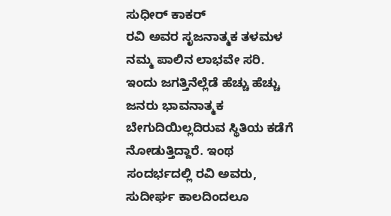ಸುಧೀರ್ ಕಾಕರ್
ರವಿ ಅವರ ಸೃಜನಾತ್ಮಕ ತಳಮಳ ನಮ್ಮ ಪಾಲಿನ ಲಾಭವೇ ಸರಿ. ಇಂದು ಜಗತ್ತಿನೆಲ್ಲೆಡೆ ಹೆಚ್ಚು ಹೆಚ್ಚು ಜನರು ಭಾವನಾತ್ಮಕ ಬೇಗುದಿಯಿಲ್ಲದಿರುವ ಸ್ಥಿತಿಯ ಕಡೆಗೆ ನೋಡುತ್ತಿದ್ದಾರೆ. ಇಂಥ ಸಂದರ್ಭದಲ್ಲಿ ರವಿ ಅವರು, ಸುದೀರ್ಘ ಕಾಲದಿಂದಲೂ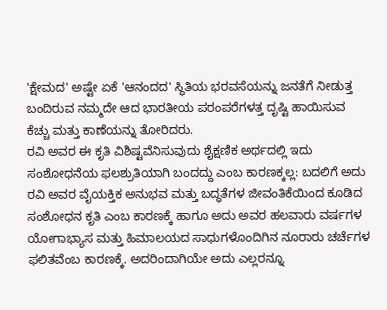'ಕ್ಷೇಮದ' ಅಷ್ಟೇ ಏಕೆ 'ಆನಂದದ' ಸ್ಥಿತಿಯ ಭರವಸೆಯನ್ನು ಜನತೆಗೆ ನೀಡುತ್ತ ಬಂದಿರುವ ನಮ್ಮದೇ ಆದ ಭಾರತೀಯ ಪರಂಪರೆಗಳತ್ತ ದೃಷ್ಟಿ ಹಾಯಿಸುವ ಕೆಚ್ಚು ಮತ್ತು ಕಾಣೆಯನ್ನು ತೋರಿದರು.
ರವಿ ಅವರ ಈ ಕೃತಿ ವಿಶಿಷ್ಟವೆನಿಸುವುದು ಶೈಕ್ಷಣಿಕ ಅರ್ಥದಲ್ಲಿ ಇದು ಸಂಶೋಧನೆಯ ಫಲಶ್ರುತಿಯಾಗಿ ಬಂದದ್ದು ಎಂಬ ಕಾರಣಕ್ಕಲ್ಲ: ಬದಲಿಗೆ ಅದು ರವಿ ಅವರ ವೈಯಕ್ತಿಕ ಅನುಭವ ಮತ್ತು ಬದ್ಧತೆಗಳ ಜೀವಂತಿಕೆಯಿಂದ ಕೂಡಿದ ಸಂಶೋಧನ ಕೃತಿ ಎಂಬ ಕಾರಣಕ್ಕೆ ಹಾಗೂ ಅದು ಅವರ ಹಲವಾರು ವರ್ಷಗಳ ಯೋಗಾಭ್ಯಾಸ ಮತ್ತು ಹಿಮಾಲಯದ ಸಾಧುಗಳೊಂದಿಗಿನ ನೂರಾರು ಚರ್ಚೆಗಳ ಫಲಿತವೆಂಬ ಕಾರಣಕ್ಕೆ. ಅದರಿಂದಾಗಿಯೇ ಅದು ಎಲ್ಲರನ್ನೂ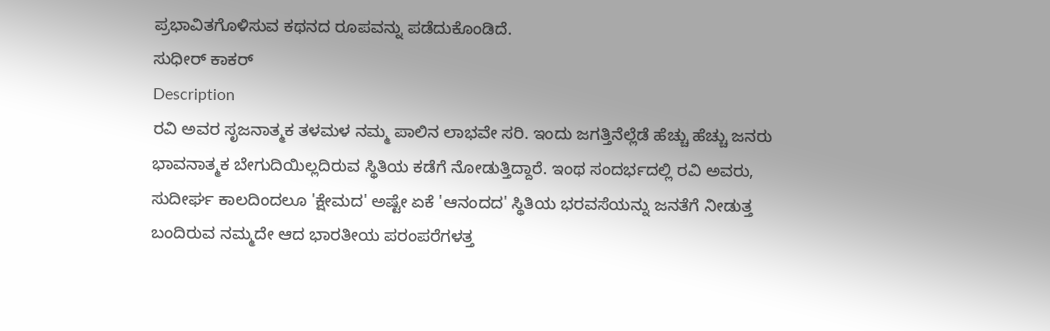ಪ್ರಭಾವಿತಗೊಳಿಸುವ ಕಥನದ ರೂಪವನ್ನು ಪಡೆದುಕೊಂಡಿದೆ.
ಸುಧೀರ್ ಕಾಕರ್
Description
ರವಿ ಅವರ ಸೃಜನಾತ್ಮಕ ತಳಮಳ ನಮ್ಮ ಪಾಲಿನ ಲಾಭವೇ ಸರಿ. ಇಂದು ಜಗತ್ತಿನೆಲ್ಲೆಡೆ ಹೆಚ್ಚು ಹೆಚ್ಚು ಜನರು ಭಾವನಾತ್ಮಕ ಬೇಗುದಿಯಿಲ್ಲದಿರುವ ಸ್ಥಿತಿಯ ಕಡೆಗೆ ನೋಡುತ್ತಿದ್ದಾರೆ. ಇಂಥ ಸಂದರ್ಭದಲ್ಲಿ ರವಿ ಅವರು, ಸುದೀರ್ಘ ಕಾಲದಿಂದಲೂ 'ಕ್ಷೇಮದ' ಅಷ್ಟೇ ಏಕೆ 'ಆನಂದದ' ಸ್ಥಿತಿಯ ಭರವಸೆಯನ್ನು ಜನತೆಗೆ ನೀಡುತ್ತ ಬಂದಿರುವ ನಮ್ಮದೇ ಆದ ಭಾರತೀಯ ಪರಂಪರೆಗಳತ್ತ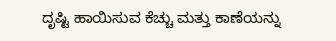ದೃಷ್ಟಿ ಹಾಯಿಸುವ ಕೆಚ್ಚು ಮತ್ತು ಕಾಣೆಯನ್ನು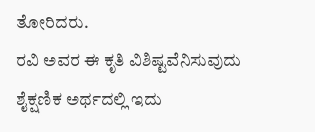ತೋರಿದರು.
ರವಿ ಅವರ ಈ ಕೃತಿ ವಿಶಿಷ್ಟವೆನಿಸುವುದು ಶೈಕ್ಷಣಿಕ ಅರ್ಥದಲ್ಲಿ ಇದು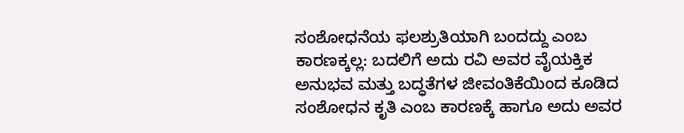ಸಂಶೋಧನೆಯ ಫಲಶ್ರುತಿಯಾಗಿ ಬಂದದ್ದು ಎಂಬ ಕಾರಣಕ್ಕಲ್ಲ: ಬದಲಿಗೆ ಅದು ರವಿ ಅವರ ವೈಯಕ್ತಿಕ ಅನುಭವ ಮತ್ತು ಬದ್ಧತೆಗಳ ಜೀವಂತಿಕೆಯಿಂದ ಕೂಡಿದ ಸಂಶೋಧನ ಕೃತಿ ಎಂಬ ಕಾರಣಕ್ಕೆ ಹಾಗೂ ಅದು ಅವರ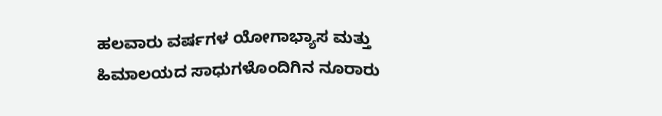ಹಲವಾರು ವರ್ಷಗಳ ಯೋಗಾಭ್ಯಾಸ ಮತ್ತು ಹಿಮಾಲಯದ ಸಾಧುಗಳೊಂದಿಗಿನ ನೂರಾರು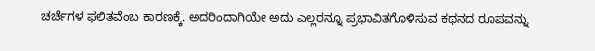ಚರ್ಚೆಗಳ ಫಲಿತವೆಂಬ ಕಾರಣಕ್ಕೆ. ಅದರಿಂದಾಗಿಯೇ ಅದು ಎಲ್ಲರನ್ನೂ ಪ್ರಭಾವಿತಗೊಳಿಸುವ ಕಥನದ ರೂಪವನ್ನು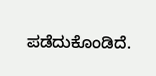ಪಡೆದುಕೊಂಡಿದೆ.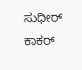ಸುಧೀರ್ ಕಾಕರ್